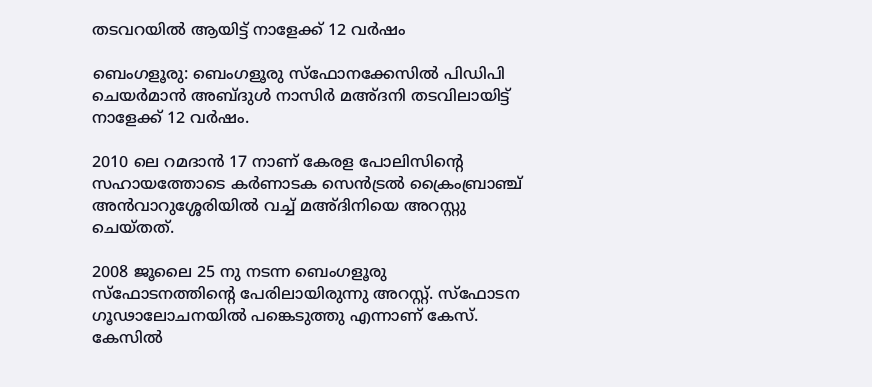തടവറയിൽ ആയിട്ട് നാളേക്ക് 12 വർഷം

ബെംഗളൂരു: ബെംഗളൂരു സ്‌ഫോനക്കേസില്‍ പിഡിപി ചെയര്‍മാന്‍ അബ്ദുൾ നാസിര്‍ മഅ്ദനി തടവിലായിട്ട് നാളേക്ക് 12 വര്‍ഷം.

2010 ലെ റമദാന്‍ 17 നാണ് കേരള പോലിസിന്റെ സഹായത്തോടെ കര്‍ണാടക സെന്‍ട്രല്‍ ക്രൈംബ്രാഞ്ച് അന്‍വാറുശ്ശേരിയില്‍ വച്ച്‌ മഅ്ദിനിയെ അറസ്റ്റു ചെയ്തത്.

2008 ജൂലൈ 25 നു നടന്ന ബെംഗളൂരു സ്‌ഫോടനത്തിന്റെ പേരിലായിരുന്നു അറസ്റ്റ്. സ്‌ഫോടന ഗൂഢാലോചനയില്‍ പങ്കെടുത്തു എന്നാണ് കേസ്. കേസില്‍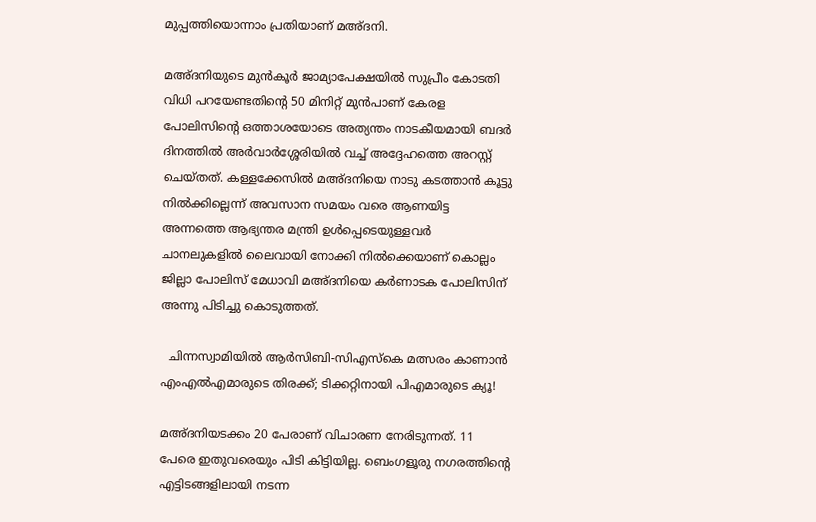മുപ്പത്തിയൊന്നാം പ്രതിയാണ് മഅ്ദനി.

മഅ്ദനിയുടെ മുന്‍കൂര്‍ ജാമ്യാപേക്ഷയില്‍ സുപ്രീം കോടതി വിധി പറയേണ്ടതിന്റെ 50 മിനിറ്റ് മുന്‍പാണ് കേരള പോലിസിന്റെ ഒത്താശയോടെ അത്യന്തം നാടകീയമായി ബദര്‍ ദിനത്തില്‍ അര്‍വാര്‍ശ്ശേരിയില്‍ വച്ച്‌ അദ്ദേഹത്തെ അറസ്റ്റ് ചെയ്തത്. കള്ളക്കേസില്‍ മഅ്ദനിയെ നാടു കടത്താന്‍ കൂട്ടു നില്‍ക്കില്ലെന്ന് അവസാന സമയം വരെ ആണയിട്ട അന്നത്തെ ആഭ്യന്തര മന്ത്രി ഉൾപ്പെടെയുള്ളവർ ചാനലുകളില്‍ ലൈവായി നോക്കി നില്‍ക്കെയാണ് കൊല്ലം ജില്ലാ പോലിസ് മേധാവി മഅ്ദനിയെ കര്‍ണാടക പോലിസിന് അന്നു പിടിച്ചു കൊടുത്തത്.

  ചിന്നസ്വാമിയിൽ ആർസിബി-സിഎസ്‌കെ മത്സരം കാണാൻ എംഎൽഎമാരുടെ തിരക്ക്; ടിക്കറ്റിനായി പിഎമാരുടെ ക്യൂ!

മഅ്ദനിയടക്കം 20 പേരാണ് വിചാരണ നേരിടുന്നത്. 11 പേരെ ഇതുവരെയും പിടി കിട്ടിയില്ല. ബെംഗളൂരു നഗരത്തിന്റെ എട്ടിടങ്ങളിലായി നടന്ന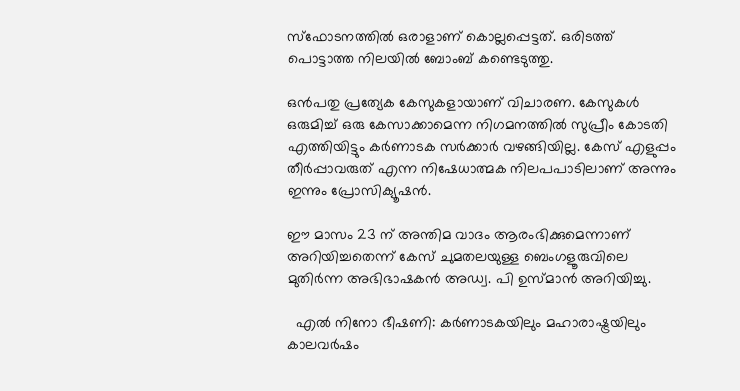സ്‌ഫോടനത്തില്‍ ഒരാളാണ് കൊല്ലപ്പെട്ടത്. ഒരിടത്ത് പൊട്ടാത്ത നിലയില്‍ ബോംബ് കണ്ടെടുത്തു.

ഒന്‍പതു പ്രത്യേക കേസുകളായാണ് വിചാരണ. കേസുകള്‍ ഒരുമിച്ച്‌ ഒരു കേസാക്കാമെന്ന നിഗമനത്തില്‍ സുപ്രീം കോടതി എത്തിയിട്ടും കര്‍ണാടക സര്‍ക്കാര്‍ വഴങ്ങിയില്ല. കേസ് എളുപ്പം തീര്‍പ്പാവരുത് എന്ന നിഷേധാത്മക നിലപപാടിലാണ് അന്നും ഇന്നും പ്രോസിക്യൂഷന്‍.

ഈ മാസം 23 ന് അന്തിമ വാദം ആരംഭിക്കുമെന്നാണ് അറിയിച്ചതെന്ന് കേസ് ചുമതലയുള്ള ബെംഗളൂരുവിലെ മുതിര്‍ന്ന അഭിഭാഷകന്‍ അഡ്വ. പി ഉസ്മാന്‍ അറിയിച്ചു.

  എൽ നിനോ ഭീഷണി: കർണാടകയിലും മഹാരാഷ്ട്രയിലും കാലവർഷം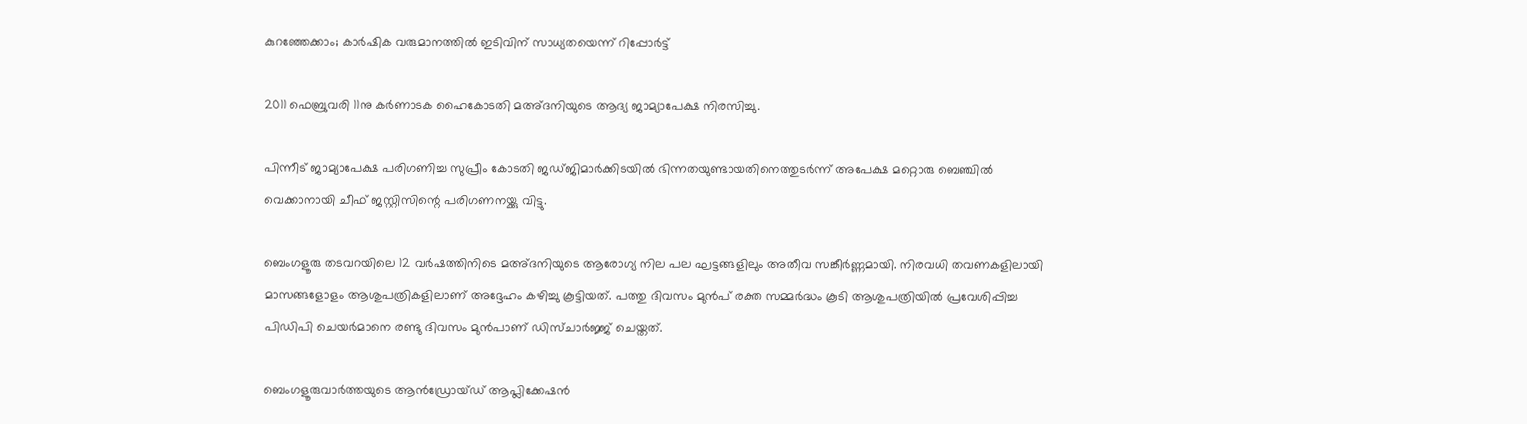കുറഞ്ഞേക്കാം; കാർഷിക വരുമാനത്തിൽ ഇടിവിന് സാധ്യതയെന്ന് റിപ്പോർട്ട്

2011 ഫെബ്രുവരി 11നു കര്‍ണാടക ഹൈകോടതി മഅ്ദനിയുടെ ആദ്യ ജാമ്യാപേക്ഷ നിരസിച്ചു.

പിന്നീട് ജാമ്യാപേക്ഷ പരിഗണിച്ച സുപ്രീം കോടതി ജഡ്ജിമാര്‍ക്കിടയില്‍ ഭിന്നതയുണ്ടായതിനെത്തുടര്‍ന്ന് അപേക്ഷ മറ്റൊരു ബെഞ്ചില്‍ വെക്കാനായി ചീഫ് ജസ്റ്റിസിന്റെ പരിഗണനയ്ക്കു വിട്ടു.

ബെംഗളൂരു തടവറയിലെ 12 വര്‍ഷത്തിനിടെ മഅ്ദനിയുടെ ആരോഗ്യ നില പല ഘട്ടങ്ങളിലും അതീവ സങ്കീര്‍ണ്ണമായി. നിരവധി തവണകളിലായി മാസങ്ങളോളം ആശുപത്രികളിലാണ് അദ്ദേഹം കഴിച്ചു കൂട്ടിയത്. പത്തു ദിവസം മുന്‍പ് രക്ത സമ്മര്‍ദ്ധം കൂടി ആശുപത്രിയില്‍ പ്രവേശിപ്പിച്ച പിഡിപി ചെയര്‍മാനെ രണ്ടു ദിവസം മുന്‍പാണ് ഡിസ്ചാര്‍ജ്ജ് ചെയ്തത്.

ബെംഗളൂരുവാർത്തയുടെ ആൻഡ്രോയ്ഡ് ആപ്ലിക്കേഷൻ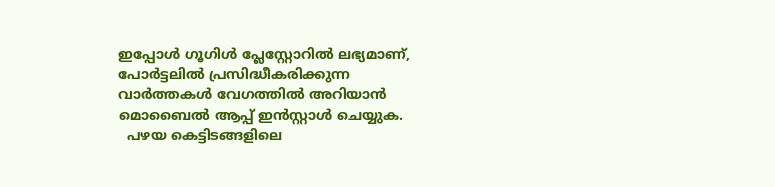ഇപ്പോൾ ഗൂഗിൾ പ്ലേസ്റ്റോറിൽ ലഭ്യമാണ്, പോർട്ടലിൽ പ്രസിദ്ധീകരിക്കുന്ന വാർത്തകൾ വേഗത്തിൽ അറിയാൻ മൊബൈൽ ആപ്പ് ഇൻസ്റ്റാൾ ചെയ്യുക.
  പഴയ കെട്ടിടങ്ങളിലെ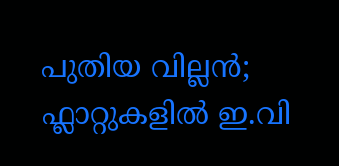പുതിയ വില്ലൻ; ഫ്ലാറ്റുകളിൽ ഇ.വി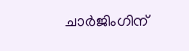ചാർജിംഗിന്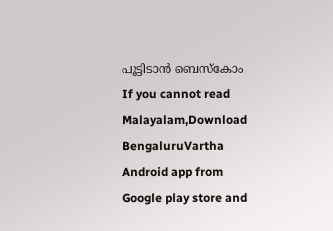പൂട്ടിടാൻ ബെസ്കോം
If you cannot read Malayalam,Download BengaluruVartha Android app from Google play store and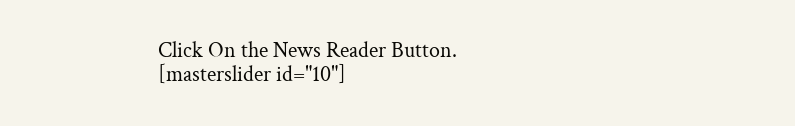Click On the News Reader Button. [masterslider id="10"]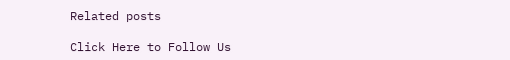Related posts

Click Here to Follow Us